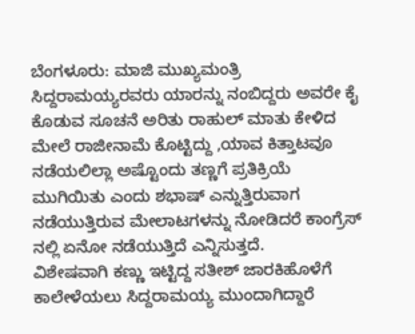ಬೆಂಗಳೂರು: ಮಾಜಿ ಮುಖ್ಯಮಂತ್ರಿ ಸಿದ್ದರಾಮಯ್ಯರವರು ಯಾರನ್ನು ನಂಬಿದ್ದರು ಅವರೇ ಕೈ ಕೊಡುವ ಸೂಚನೆ ಅರಿತು ರಾಹುಲ್ ಮಾತು ಕೇಳಿದ ಮೇಲೆ ರಾಜೀನಾಮೆ ಕೊಟ್ಟಿದ್ದು ,ಯಾವ ಕಿತ್ತಾಟವೂ ನಡೆಯಲಿಲ್ಲಾ ಅಷ್ಟೊಂದು ತಣ್ಣಗೆ ಪ್ರತಿಕ್ರಿಯೆ ಮುಗಿಯಿತು ಎಂದು ಶಭಾಷ್ ಎನ್ನುತ್ತಿರುವಾಗ ನಡೆಯುತ್ತಿರುವ ಮೇಲಾಟಗಳನ್ನು ನೋಡಿದರೆ ಕಾಂಗ್ರೆಸ್ ನಲ್ಲಿ ಏನೋ ನಡೆಯುತ್ತಿದೆ ಎನ್ನಿಸುತ್ತದೆ.
ವಿಶೇಷವಾಗಿ ಕಣ್ಣು ಇಟ್ಟಿದ್ದ ಸತೀಶ್ ಜಾರಕಿಹೊಳೆಗೆ ಕಾಲೇಳೆಯಲು ಸಿದ್ದರಾಮಯ್ಯ ಮುಂದಾಗಿದ್ದಾರೆ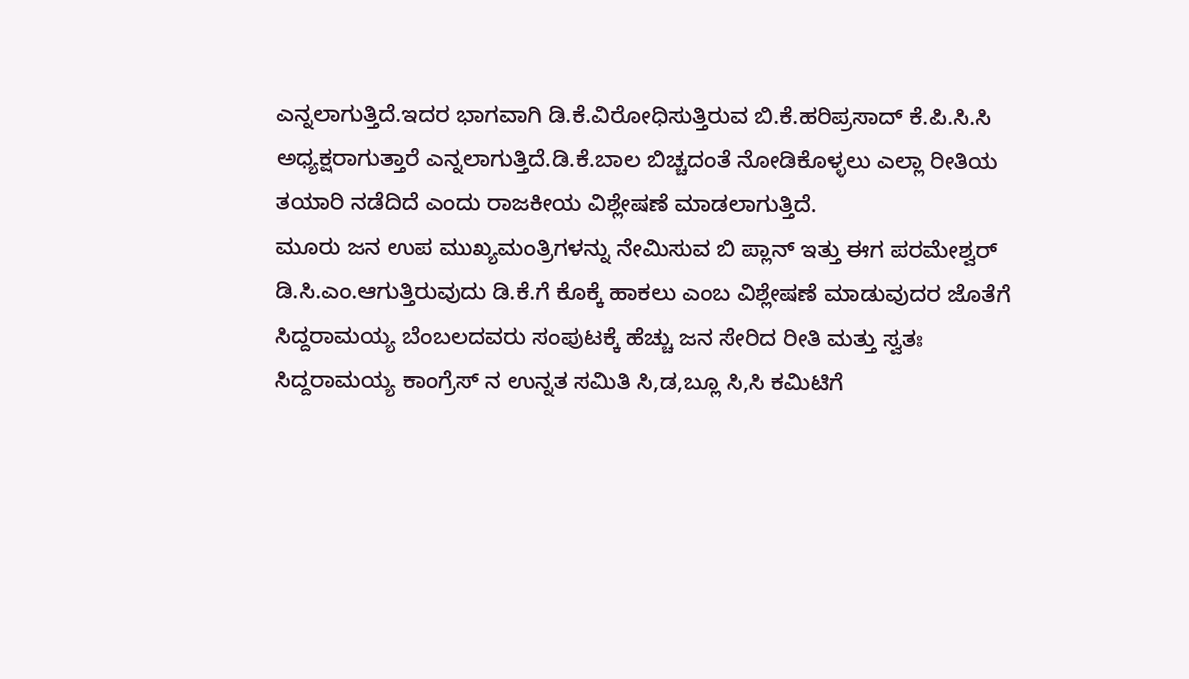ಎನ್ನಲಾಗುತ್ತಿದೆ.ಇದರ ಭಾಗವಾಗಿ ಡಿ.ಕೆ.ವಿರೋಧಿಸುತ್ತಿರುವ ಬಿ.ಕೆ.ಹರಿಪ್ರಸಾದ್ ಕೆ.ಪಿ.ಸಿ.ಸಿ ಅಧ್ಯಕ್ಷರಾಗುತ್ತಾರೆ ಎನ್ನಲಾಗುತ್ತಿದೆ.ಡಿ.ಕೆ.ಬಾಲ ಬಿಚ್ಚದಂತೆ ನೋಡಿಕೊಳ್ಳಲು ಎಲ್ಲಾ ರೀತಿಯ ತಯಾರಿ ನಡೆದಿದೆ ಎಂದು ರಾಜಕೀಯ ವಿಶ್ಲೇಷಣೆ ಮಾಡಲಾಗುತ್ತಿದೆ.
ಮೂರು ಜನ ಉಪ ಮುಖ್ಯಮಂತ್ರಿಗಳನ್ನು ನೇಮಿಸುವ ಬಿ ಪ್ಲಾನ್ ಇತ್ತು ಈಗ ಪರಮೇಶ್ವರ್ ಡಿ.ಸಿ.ಎಂ.ಆಗುತ್ತಿರುವುದು ಡಿ.ಕೆ.ಗೆ ಕೊಕ್ಕೆ ಹಾಕಲು ಎಂಬ ವಿಶ್ಲೇಷಣೆ ಮಾಡುವುದರ ಜೊತೆಗೆ ಸಿದ್ದರಾಮಯ್ಯ ಬೆಂಬಲದವರು ಸಂಪುಟಕ್ಕೆ ಹೆಚ್ಚು ಜನ ಸೇರಿದ ರೀತಿ ಮತ್ತು ಸ್ವತಃ ಸಿದ್ದರಾಮಯ್ಯ ಕಾಂಗ್ರೆಸ್ ನ ಉನ್ನತ ಸಮಿತಿ ಸಿ,ಡ,ಬ್ಲೂ ಸಿ,ಸಿ ಕಮಿಟಿಗೆ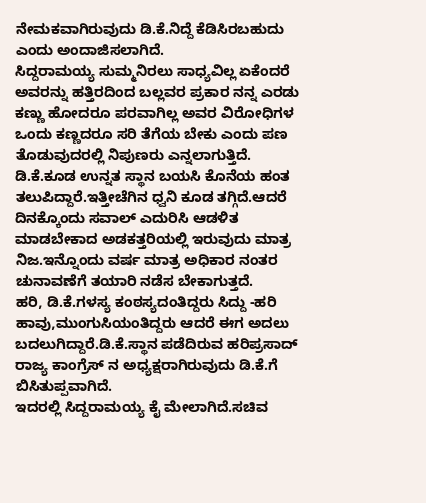ನೇಮಕವಾಗಿರುವುದು ಡಿ.ಕೆ.ನಿದ್ದೆ ಕೆಡಿಸಿರಬಹುದು ಎಂದು ಅಂದಾಜಿಸಲಾಗಿದೆ.
ಸಿದ್ದರಾಮಯ್ಯ ಸುಮ್ಮನಿರಲು ಸಾಧ್ಯವಿಲ್ಲ ಏಕೆಂದರೆ ಅವರನ್ನು ಹತ್ತಿರದಿಂದ ಬಲ್ಲವರ ಪ್ರಕಾರ ನನ್ನ ಎರಡು ಕಣ್ಣು ಹೋದರೂ ಪರವಾಗಿಲ್ಲ ಅವರ ವಿರೋಧಿಗಳ ಒಂದು ಕಣ್ಣದರೂ ಸರಿ ತೆಗೆಯ ಬೇಕು ಎಂದು ಪಣ ತೊಡುವುದರಲ್ಲಿ ನಿಪುಣರು ಎನ್ನಲಾಗುತ್ತಿದೆ. ಡಿ.ಕೆ.ಕೂಡ ಉನ್ನತ ಸ್ಥಾನ ಬಯಸಿ ಕೊನೆಯ ಹಂತ ತಲುಪಿದ್ದಾರೆ.ಇತ್ತೀಚೆಗಿನ ಧ್ವನಿ ಕೂಡ ತಗ್ಗಿದೆ.ಆದರೆ ದಿನಕ್ಕೊಂದು ಸವಾಲ್ ಎದುರಿಸಿ ಆಡಳಿತ ಮಾಡಬೇಕಾದ ಅಡಕತ್ತರಿಯಲ್ಲಿ ಇರುವುದು ಮಾತ್ರ ನಿಜ.ಇನ್ನೊಂದು ವರ್ಷ ಮಾತ್ರ ಅಧಿಕಾರ ನಂತರ ಚುನಾವಣೆಗೆ ತಯಾರಿ ನಡೆಸ ಬೇಕಾಗುತ್ತದೆ.
ಹರಿ, ಡಿ.ಕೆ.ಗಳಸ್ಯ ಕಂಠಸ್ಯದಂತಿದ್ದರು ಸಿದ್ದು -ಹರಿ ಹಾವು,ಮುಂಗುಸಿಯಂತಿದ್ದರು ಆದರೆ ಈಗ ಅದಲು ಬದಲುಗಿದ್ದಾರೆ.ಡಿ.ಕೆ.ಸ್ಥಾನ ಪಡೆದಿರುವ ಹರಿಪ್ರಸಾದ್ ರಾಜ್ಯ ಕಾಂಗ್ರೆಸ್ ನ ಅಧ್ಯಕ್ಷರಾಗಿರುವುದು ಡಿ.ಕೆ.ಗೆ ಬಿಸಿತುಪ್ಪವಾಗಿದೆ.
ಇದರಲ್ಲಿ ಸಿದ್ದರಾಮಯ್ಯ ಕೈ ಮೇಲಾಗಿದೆ.ಸಚಿವ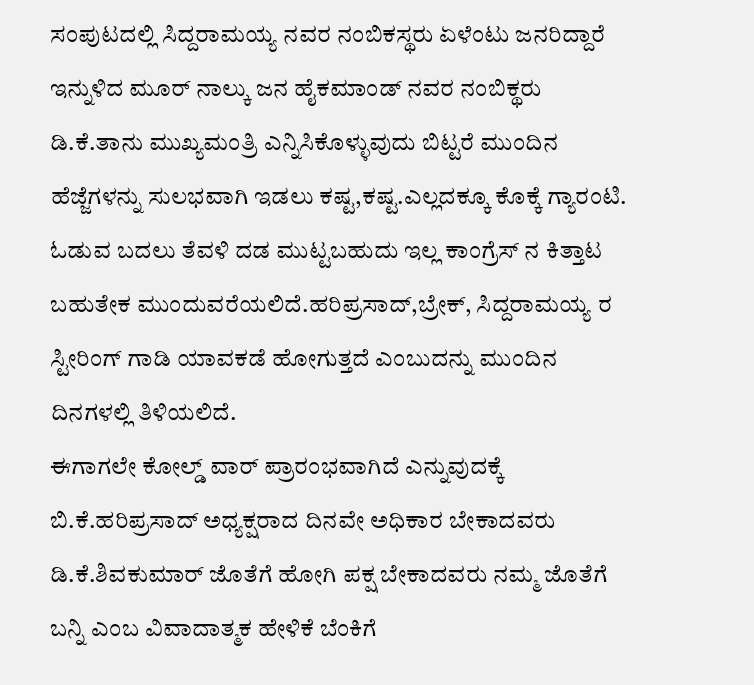ಸಂಪುಟದಲ್ಲಿ ಸಿದ್ದರಾಮಯ್ಯ ನವರ ನಂಬಿಕಸ್ಥರು ಏಳೆಂಟು ಜನರಿದ್ದಾರೆ ಇನ್ನುಳಿದ ಮೂರ್ ನಾಲ್ಕು ಜನ ಹೈಕಮಾಂಡ್ ನವರ ನಂಬಿಕ್ಥರು ಡಿ.ಕೆ.ತಾನು ಮುಖ್ಯಮಂತ್ರಿ ಎನ್ನಿಸಿಕೊಳ್ಳುವುದು ಬಿಟ್ಟರೆ ಮುಂದಿನ ಹೆಜ್ಜೆಗಳನ್ನು ಸುಲಭವಾಗಿ ಇಡಲು ಕಷ್ಟ,ಕಷ್ಟ.ಎಲ್ಲದಕ್ಕೂ ಕೊಕ್ಕೆ ಗ್ಯಾರಂಟಿ. ಓಡುವ ಬದಲು ತೆವಳಿ ದಡ ಮುಟ್ಟಬಹುದು ಇಲ್ಲ ಕಾಂಗ್ರೆಸ್ ನ ಕಿತ್ತಾಟ ಬಹುತೇಕ ಮುಂದುವರೆಯಲಿದೆ.ಹರಿಪ್ರಸಾದ್,ಬ್ರೇಕ್, ಸಿದ್ದರಾಮಯ್ಯ ರ ಸ್ಟೀರಿಂಗ್ ಗಾಡಿ ಯಾವಕಡೆ ಹೋಗುತ್ತದೆ ಎಂಬುದನ್ನು ಮುಂದಿನ ದಿನಗಳಲ್ಲಿ ತಿಳಿಯಲಿದೆ.
ಈಗಾಗಲೇ ಕೋಲ್ಡ್ ವಾರ್ ಪ್ರಾರಂಭವಾಗಿದೆ ಎನ್ನುವುದಕ್ಕೆ ಬಿ.ಕೆ.ಹರಿಪ್ರಸಾದ್ ಅಧ್ಯಕ್ಷರಾದ ದಿನವೇ ಅಧಿಕಾರ ಬೇಕಾದವರು ಡಿ.ಕೆ.ಶಿವಕುಮಾರ್ ಜೊತೆಗೆ ಹೋಗಿ ಪಕ್ಷ ಬೇಕಾದವರು ನಮ್ಮ ಜೊತೆಗೆ ಬನ್ನಿ ಎಂಬ ವಿವಾದಾತ್ಮಕ ಹೇಳಿಕೆ ಬೆಂಕಿಗೆ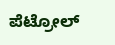ಪೆಟ್ರೋಲ್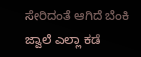ಸೇರಿದಂತೆ ಆಗಿದೆ ಬೆಂಕಿ ಜ್ವಾಲೆ ಎಲ್ಲಾ ಕಡೆ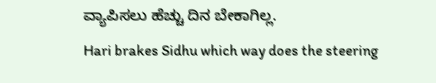ವ್ಯಾಪಿಸಲು ಹೆಚ್ಚು ದಿನ ಬೇಕಾಗಿಲ್ಲ.
Hari brakes Sidhu which way does the steering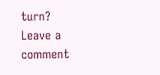turn?
Leave a comment